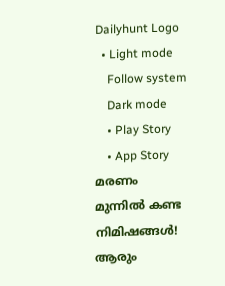Dailyhunt Logo
  • Light mode
    Follow system
    Dark mode
    • Play Story
    • App Story
മരണം മുന്നില്‍ കണ്ട നിമിഷങ്ങള്‍! ആരും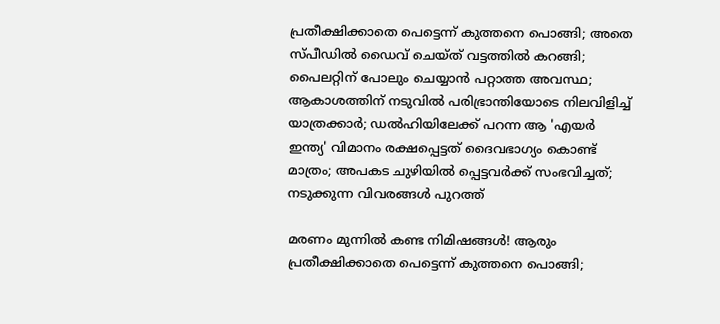പ്രതീക്ഷിക്കാതെ പെട്ടെന്ന് കുത്തനെ പൊങ്ങി; അതെ സ്പീഡില്‍ ഡൈവ് ചെയ്ത് വട്ടത്തില്‍ കറങ്ങി; പൈലറ്റിന് പോലും ചെയ്യാൻ പറ്റാത്ത അവസ്ഥ; ആകാശത്തിന് നടുവില്‍ പരിഭ്രാന്തിയോടെ നിലവിളിച്ച്‌ യാത്രക്കാര്‍; ഡല്‍ഹിയിലേക്ക് പറന്ന ആ 'എയര്‍ ഇന്ത്യ' വിമാനം രക്ഷപ്പെട്ടത് ദൈവഭാഗ്യം കൊണ്ട് മാത്രം; അപകട ചുഴിയില്‍ പ്പെട്ടവര്‍ക്ക് സംഭവിച്ചത്; നടുക്കുന്ന വിവരങ്ങള്‍ പുറത്ത്

മരണം മുന്നില്‍ കണ്ട നിമിഷങ്ങള്‍! ആരും പ്രതീക്ഷിക്കാതെ പെട്ടെന്ന് കുത്തനെ പൊങ്ങി;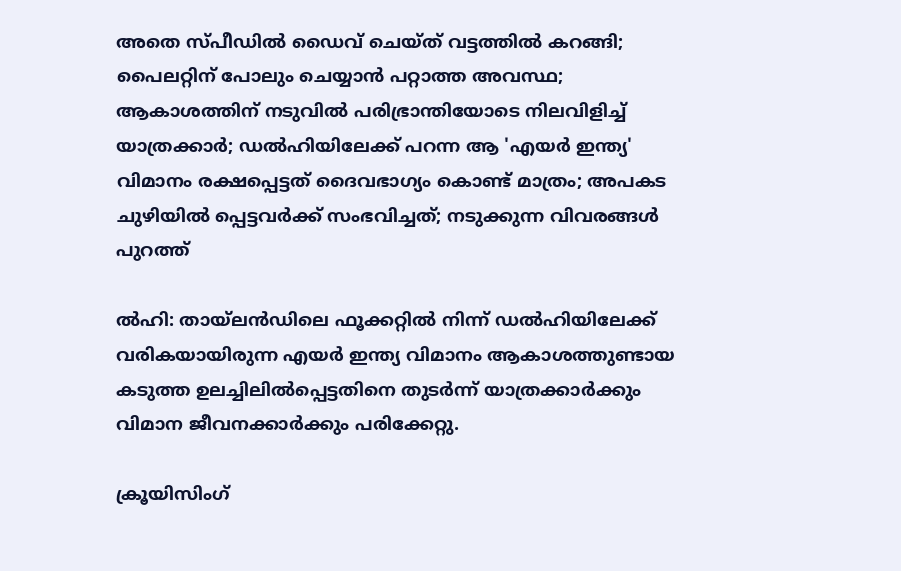അതെ സ്പീഡില്‍ ഡൈവ് ചെയ്ത് വട്ടത്തില്‍ കറങ്ങി; പൈലറ്റിന് പോലും ചെയ്യാൻ പറ്റാത്ത അവസ്ഥ; ആകാശത്തിന് നടുവില്‍ പരിഭ്രാന്തിയോടെ നിലവിളിച്ച്‌ യാത്രക്കാര്‍; ഡല്‍ഹിയിലേക്ക് പറന്ന ആ 'എയര്‍ ഇന്ത്യ' വിമാനം രക്ഷപ്പെട്ടത് ദൈവഭാഗ്യം കൊണ്ട് മാത്രം; അപകട ചുഴിയില്‍ പ്പെട്ടവര്‍ക്ക് സംഭവിച്ചത്; നടുക്കുന്ന വിവരങ്ങള്‍ പുറത്ത്

ല്‍ഹി: തായ്‌ലൻഡിലെ ഫൂക്കറ്റില്‍ നിന്ന് ഡല്‍ഹിയിലേക്ക് വരികയായിരുന്ന എയർ ഇന്ത്യ വിമാനം ആകാശത്തുണ്ടായ കടുത്ത ഉലച്ചിലില്‍പ്പെട്ടതിനെ തുടർന്ന് യാത്രക്കാർക്കും വിമാന ജീവനക്കാർക്കും പരിക്കേറ്റു.

ക്രൂയിസിംഗ്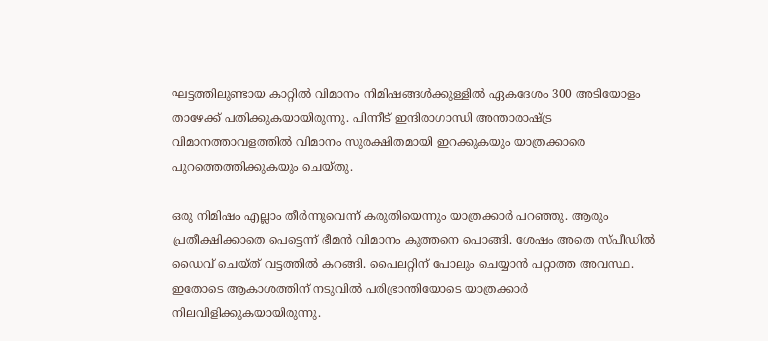ഘട്ടത്തിലുണ്ടായ കാറ്റില്‍ വിമാനം നിമിഷങ്ങള്‍ക്കുള്ളില്‍ ഏകദേശം 300 അടിയോളം താഴേക്ക് പതിക്കുകയായിരുന്നു. പിന്നീട് ഇന്ദിരാഗാന്ധി അന്താരാഷ്ട്ര വിമാനത്താവളത്തില്‍ വിമാനം സുരക്ഷിതമായി ഇറക്കുകയും യാത്രക്കാരെ പുറത്തെത്തിക്കുകയും ചെയ്തു.

ഒരു നിമിഷം എല്ലാം തീർന്നുവെന്ന് കരുതിയെന്നും യാത്രക്കാർ പറഞ്ഞു. ആരും പ്രതീക്ഷിക്കാതെ പെട്ടെന്ന് ഭീമൻ വിമാനം കുത്തനെ പൊങ്ങി. ശേഷം അതെ സ്പീഡില്‍ ഡൈവ് ചെയ്ത് വട്ടത്തില്‍ കറങ്ങി. പൈലറ്റിന് പോലും ചെയ്യാൻ പറ്റാത്ത അവസ്ഥ. ഇതോടെ ആകാശത്തിന് നടുവില്‍ പരിഭ്രാന്തിയോടെ യാത്രക്കാർ നിലവിളിക്കുകയായിരുന്നു.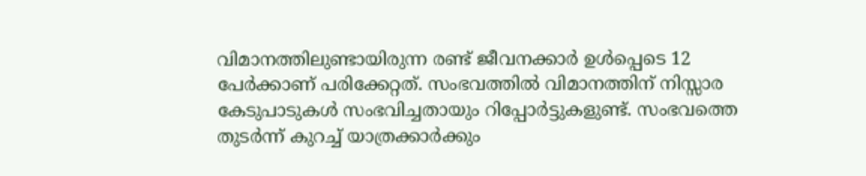വിമാനത്തിലുണ്ടായിരുന്ന രണ്ട് ജീവനക്കാർ ഉള്‍പ്പെടെ 12 പേർക്കാണ് പരിക്കേറ്റത്. സംഭവത്തില്‍ വിമാനത്തിന് നിസ്സാര കേടുപാടുകള്‍ സംഭവിച്ചതായും റിപ്പോർട്ടുകളുണ്ട്. സംഭവത്തെ തുടർന്ന് കുറച്ച്‌ യാത്രക്കാർക്കും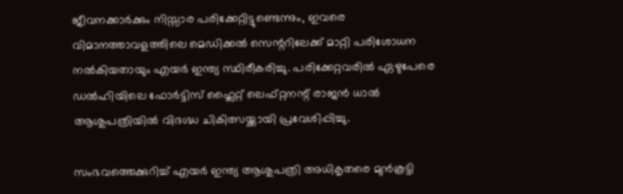ജീവനക്കാർക്കും നിസ്സാര പരിക്കേറ്റിട്ടുണ്ടെന്നും, ഇവരെ വിമാനത്താവളത്തിലെ മെഡിക്കല്‍ സെന്ററിലേക്ക് മാറ്റി പരിശോധന നല്‍കിയതായും എയർ ഇന്ത്യ സ്ഥിരീകരിച്ചു. പരിക്കേറ്റവരില്‍ ഏഴുപേരെ ഡല്‍ഹിയിലെ ഫോർട്ടിസ് ഫ്ലൈറ്റ് ലെഫ്റ്റനന്റ് രാജൻ ധാല്‍ ആശുപത്രിയില്‍ വിദഗ്ദ്ധ ചികിത്സയ്ക്കായി പ്രവേശിപ്പിച്ചു.

സംഭവത്തെക്കുറിച്ച്‌ എയർ ഇന്ത്യ ആശുപത്രി അധികൃതരെ മുൻകൂട്ടി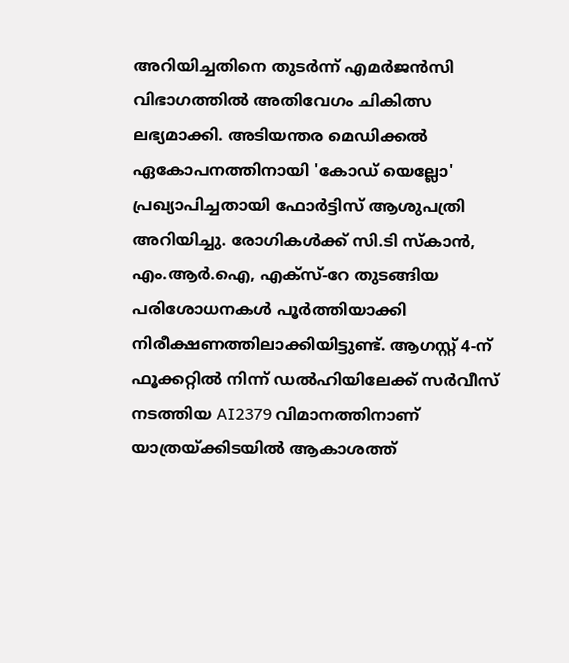അറിയിച്ചതിനെ തുടർന്ന് എമർജൻസി വിഭാഗത്തില്‍ അതിവേഗം ചികിത്സ ലഭ്യമാക്കി. അടിയന്തര മെഡിക്കല്‍ ഏകോപനത്തിനായി 'കോഡ് യെല്ലോ' പ്രഖ്യാപിച്ചതായി ഫോർട്ടിസ് ആശുപത്രി അറിയിച്ചു. രോഗികള്‍ക്ക് സി.ടി സ്‌കാൻ, എം.ആർ.ഐ, എക്‌സ്-റേ തുടങ്ങിയ പരിശോധനകള്‍ പൂർത്തിയാക്കി നിരീക്ഷണത്തിലാക്കിയിട്ടുണ്ട്. ആഗസ്റ്റ് 4-ന് ഫൂക്കറ്റില്‍ നിന്ന് ഡല്‍ഹിയിലേക്ക് സർവീസ് നടത്തിയ AI2379 വിമാനത്തിനാണ് യാത്രയ്ക്കിടയില്‍ ആകാശത്ത്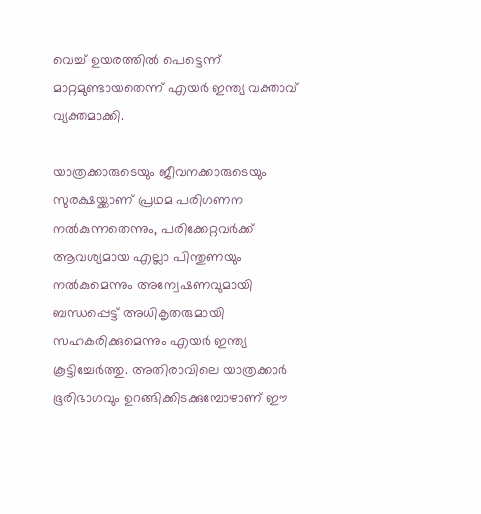വെച്ച്‌ ഉയരത്തില്‍ പെട്ടെന്ന് മാറ്റമുണ്ടായതെന്ന് എയർ ഇന്ത്യ വക്താവ് വ്യക്തമാക്കി.

യാത്രക്കാരുടെയും ജീവനക്കാരുടെയും സുരക്ഷയ്ക്കാണ് പ്രഥമ പരിഗണന നല്‍കുന്നതെന്നും, പരിക്കേറ്റവർക്ക് ആവശ്യമായ എല്ലാ പിന്തുണയും നല്‍കുമെന്നും അന്വേഷണവുമായി ബന്ധപ്പെട്ട് അധികൃതരുമായി സഹകരിക്കുമെന്നും എയർ ഇന്ത്യ കൂട്ടിച്ചേർത്തു. അതിരാവിലെ യാത്രക്കാർ ഭൂരിഭാഗവും ഉറങ്ങിക്കിടക്കുമ്പോഴാണ് ഈ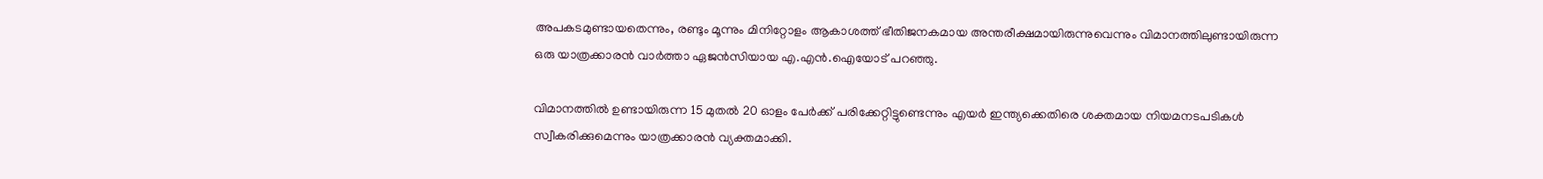അപകടമുണ്ടായതെന്നും, രണ്ടും മൂന്നും മിനിറ്റോളം ആകാശത്ത് ഭീതിജനകമായ അന്തരീക്ഷമായിരുന്നുവെന്നും വിമാനത്തിലുണ്ടായിരുന്ന ഒരു യാത്രക്കാരൻ വാർത്താ ഏജൻസിയായ എ.എൻ.ഐയോട് പറഞ്ഞു.

വിമാനത്തില്‍ ഉണ്ടായിരുന്ന 15 മുതല്‍ 20 ഓളം പേർക്ക് പരിക്കേറ്റിട്ടുണ്ടെന്നും എയർ ഇന്ത്യക്കെതിരെ ശക്തമായ നിയമനടപടികള്‍ സ്വീകരിക്കുമെന്നും യാത്രക്കാരൻ വ്യക്തമാക്കി.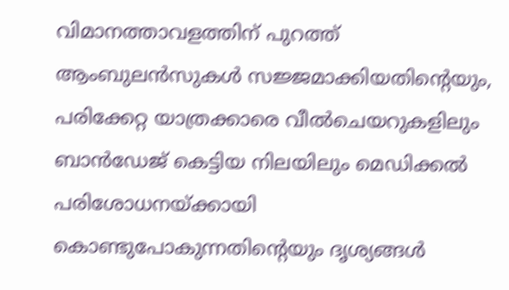വിമാനത്താവളത്തിന് പുറത്ത് ആംബുലൻസുകള്‍ സജ്ജമാക്കിയതിന്റെയും, പരിക്കേറ്റ യാത്രക്കാരെ വീല്‍ചെയറുകളിലും ബാൻഡേജ് കെട്ടിയ നിലയിലും മെഡിക്കല്‍ പരിശോധനയ്ക്കായി കൊണ്ടുപോകുന്നതിന്റെയും ദൃശ്യങ്ങള്‍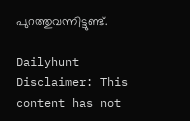പുറത്തുവന്നിട്ടുണ്ട്.

Dailyhunt
Disclaimer: This content has not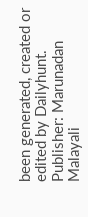been generated, created or edited by Dailyhunt. Publisher: Marunadan Malayali